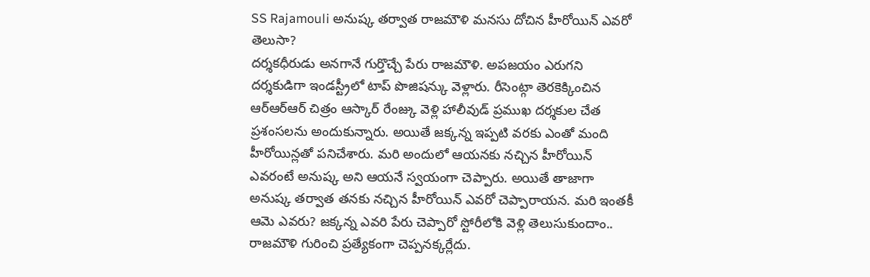SS Rajamouli అనుష్క తర్వాత రాజమౌళి మనసు దోచిన హీరోయిన్ ఎవరో తెలుసా?
దర్శకధీరుడు అనగానే గుర్తొచ్చే పేరు రాజమౌళి. అపజయం ఎరుగని దర్శకుడిగా ఇండస్ట్రీలో టాప్ పొజిషన్కు వెళ్లారు. రీసెంట్గా తెరకెక్కించిన ఆర్ఆర్ఆర్ చిత్రం ఆస్కార్ రేంజ్కు వెళ్లి హాలీవుడ్ ప్రముఖ దర్శకుల చేత ప్రశంసలను అందుకున్నారు. అయితే జక్కన్న ఇప్పటి వరకు ఎంతో మంది హీరోయిన్లతో పనిచేశారు. మరి అందులో ఆయనకు నచ్చిన హీరోయిన్ ఎవరంటే అనుష్క అని ఆయనే స్వయంగా చెప్పారు. అయితే తాజాగా అనుష్క తర్వాత తనకు నచ్చిన హీరోయిన్ ఎవరో చెప్పారాయన. మరి ఇంతకీ ఆమె ఎవరు? జక్కన్న ఎవరి పేరు చెప్పారో స్టోరీలోకి వెళ్లి తెలుసుకుందాం..
రాజమౌళి గురించి ప్రత్యేకంగా చెప్పనక్కర్లేదు.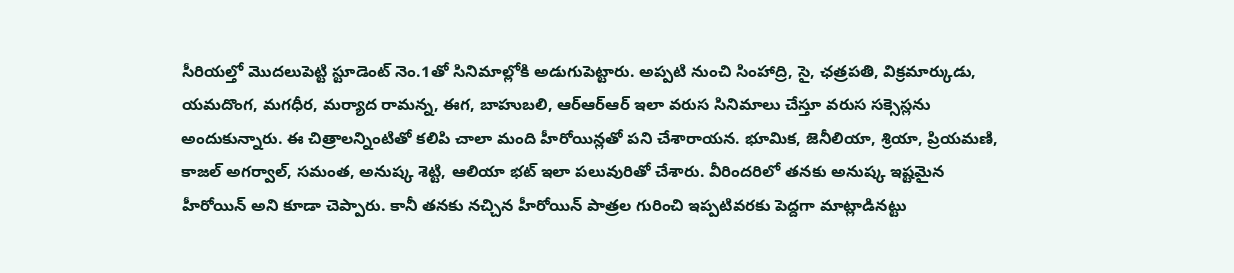సీరియల్తో మొదలుపెట్టి స్టూడెంట్ నెం.1తో సినిమాల్లోకి అడుగుపెట్టారు. అప్పటి నుంచి సింహాద్రి, సై, ఛత్రపతి, విక్రమార్కుడు, యమదొంగ, మగధీర, మర్యాద రామన్న, ఈగ, బాహుబలి, ఆర్ఆర్ఆర్ ఇలా వరుస సినిమాలు చేస్తూ వరుస సక్సెస్లను అందుకున్నారు. ఈ చిత్రాలన్నింటితో కలిపి చాలా మంది హీరోయిన్లతో పని చేశారాయన. భూమిక, జెనీలియా, శ్రియా, ప్రియమణి, కాజల్ అగర్వాల్, సమంత, అనుష్క శెట్టి, ఆలియా భట్ ఇలా పలువురితో చేశారు. వీరిందరిలో తనకు అనుష్క ఇష్టమైన హీరోయిన్ అని కూడా చెప్పారు. కానీ తనకు నచ్చిన హీరోయిన్ పాత్రల గురించి ఇప్పటివరకు పెద్దగా మాట్లాడినట్టు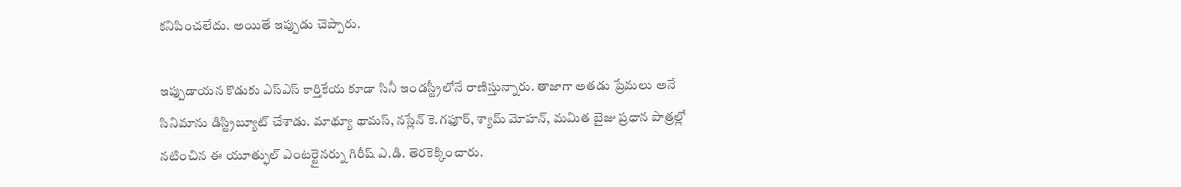కనిపించలేదు. అయితే ఇప్పుడు చెప్పారు.

ఇప్పుడాయన కొడుకు ఎస్ఎస్ కార్తికేయ కూడా సినీ ఇండస్ట్రీలోనే రాణిస్తున్నారు. తాజాగా అతడు ప్రేమలు అనే సినిమాను డిస్ట్రిబ్యూట్ చేశాడు. మాథ్యూ థామస్, నస్లేన్ కె.గఫూర్, శ్యామ్ మోహన్, మమిత బైజు ప్రధాన పాత్రల్లో నటించిన ఈ యూత్ఫుల్ ఎంటర్టైనర్ను గిరీష్ ఎ.డి. తెరకెక్కించారు.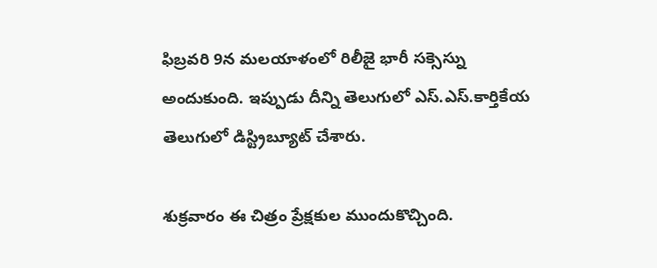ఫిబ్రవరి 9న మలయాళంలో రిలీజై భారీ సక్సెస్ను అందుకుంది. ఇప్పుడు దీన్ని తెలుగులో ఎస్.ఎస్.కార్తికేయ తెలుగులో డిస్ట్రిబ్యూట్ చేశారు.

శుక్రవారం ఈ చిత్రం ప్రేక్షకుల ముందుకొచ్చింది.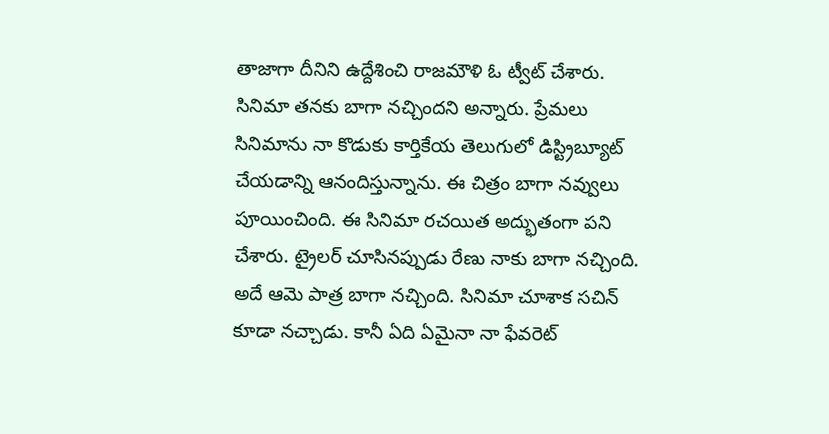తాజాగా దీనిని ఉద్దేశించి రాజమౌళి ఓ ట్వీట్ చేశారు. సినిమా తనకు బాగా నచ్చిందని అన్నారు. ప్రేమలు సినిమాను నా కొడుకు కార్తికేయ తెలుగులో డిస్ట్రిబ్యూట్ చేయడాన్ని ఆనందిస్తున్నాను. ఈ చిత్రం బాగా నవ్వులు పూయించింది. ఈ సినిమా రచయిత అద్భుతంగా పని చేశారు. ట్రైలర్ చూసినప్పుడు రేణు నాకు బాగా నచ్చింది. అదే ఆమె పాత్ర బాగా నచ్చింది. సినిమా చూశాక సచిన్ కూడా నచ్చాడు. కానీ ఏది ఏమైనా నా ఫేవరెట్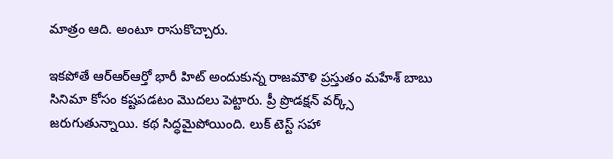మాత్రం ఆది. అంటూ రాసుకొచ్చారు.

ఇకపోతే ఆర్ఆర్ఆర్తో భారీ హిట్ అందుకున్న రాజమౌళి ప్రస్తుతం మహేశ్ బాబు సినిమా కోసం కష్టపడటం మొదలు పెట్టారు. ప్రీ ప్రొడక్షన్ వర్క్స్ జరుగుతున్నాయి. కథ సిద్ధమైపోయింది. లుక్ టెస్ట్ సహా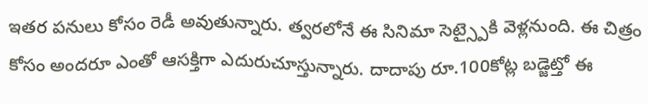ఇతర పనులు కోసం రెడీ అవుతున్నారు. త్వరలోనే ఈ సినిమా సెట్స్పైకి వెళ్లనుంది. ఈ చిత్రం కోసం అందరూ ఎంతో ఆసక్తిగా ఎదురుచూస్తున్నారు. దాదాపు రూ.100కోట్ల బడ్జెట్తో ఈ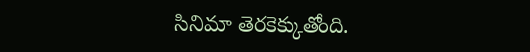సినిమా తెరకెక్కుతోంది.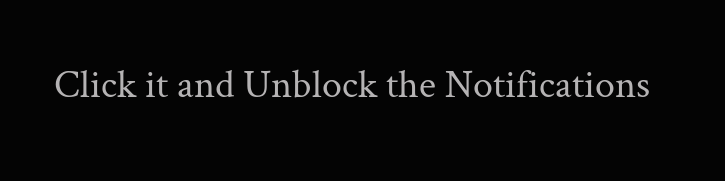Click it and Unblock the Notifications